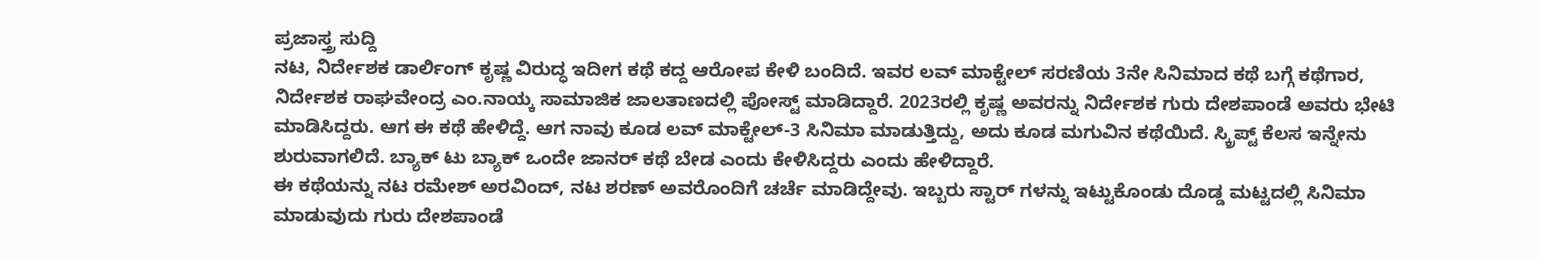ಪ್ರಜಾಸ್ತ್ರ ಸುದ್ದಿ
ನಟ, ನಿರ್ದೇಶಕ ಡಾರ್ಲಿಂಗ್ ಕೃಷ್ಣ ವಿರುದ್ಧ ಇದೀಗ ಕಥೆ ಕದ್ದ ಆರೋಪ ಕೇಳಿ ಬಂದಿದೆ. ಇವರ ಲವ್ ಮಾಕ್ಟೇಲ್ ಸರಣಿಯ 3ನೇ ಸಿನಿಮಾದ ಕಥೆ ಬಗ್ಗೆ ಕಥೆಗಾರ, ನಿರ್ದೇಶಕ ರಾಘವೇಂದ್ರ ಎಂ.ನಾಯ್ಕ ಸಾಮಾಜಿಕ ಜಾಲತಾಣದಲ್ಲಿ ಪೋಸ್ಟ್ ಮಾಡಿದ್ದಾರೆ. 2023ರಲ್ಲಿ ಕೃಷ್ಣ ಅವರನ್ನು ನಿರ್ದೇಶಕ ಗುರು ದೇಶಪಾಂಡೆ ಅವರು ಭೇಟಿ ಮಾಡಿಸಿದ್ದರು. ಆಗ ಈ ಕಥೆ ಹೇಳಿದ್ದೆ. ಆಗ ನಾವು ಕೂಡ ಲವ್ ಮಾಕ್ಟೇಲ್-3 ಸಿನಿಮಾ ಮಾಡುತ್ತಿದ್ದು, ಅದು ಕೂಡ ಮಗುವಿನ ಕಥೆಯಿದೆ. ಸ್ಕ್ರಿಪ್ಟ್ ಕೆಲಸ ಇನ್ನೇನು ಶುರುವಾಗಲಿದೆ. ಬ್ಯಾಕ್ ಟು ಬ್ಯಾಕ್ ಒಂದೇ ಜಾನರ್ ಕಥೆ ಬೇಡ ಎಂದು ಕೇಳಿಸಿದ್ದರು ಎಂದು ಹೇಳಿದ್ದಾರೆ.
ಈ ಕಥೆಯನ್ನು ನಟ ರಮೇಶ್ ಅರವಿಂದ್, ನಟ ಶರಣ್ ಅವರೊಂದಿಗೆ ಚರ್ಚೆ ಮಾಡಿದ್ದೇವು. ಇಬ್ಬರು ಸ್ಟಾರ್ ಗಳನ್ನು ಇಟ್ಟುಕೊಂಡು ದೊಡ್ಡ ಮಟ್ಟದಲ್ಲಿ ಸಿನಿಮಾ ಮಾಡುವುದು ಗುರು ದೇಶಪಾಂಡೆ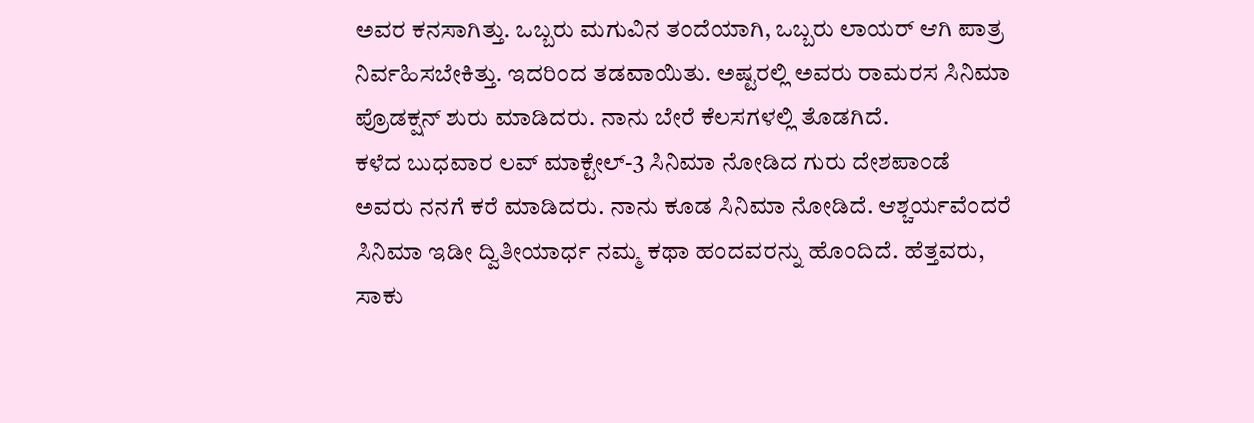ಅವರ ಕನಸಾಗಿತ್ತು. ಒಬ್ಬರು ಮಗುವಿನ ತಂದೆಯಾಗಿ, ಒಬ್ಬರು ಲಾಯರ್ ಆಗಿ ಪಾತ್ರ ನಿರ್ವಹಿಸಬೇಕಿತ್ತು. ಇದರಿಂದ ತಡವಾಯಿತು. ಅಷ್ಟರಲ್ಲಿ ಅವರು ರಾಮರಸ ಸಿನಿಮಾ ಪ್ರೊಡಕ್ಷನ್ ಶುರು ಮಾಡಿದರು. ನಾನು ಬೇರೆ ಕೆಲಸಗಳಲ್ಲಿ ತೊಡಗಿದೆ.
ಕಳೆದ ಬುಧವಾರ ಲವ್ ಮಾಕ್ಟೇಲ್-3 ಸಿನಿಮಾ ನೋಡಿದ ಗುರು ದೇಶಪಾಂಡೆ ಅವರು ನನಗೆ ಕರೆ ಮಾಡಿದರು. ನಾನು ಕೂಡ ಸಿನಿಮಾ ನೋಡಿದೆ. ಆಶ್ಚರ್ಯವೆಂದರೆ ಸಿನಿಮಾ ಇಡೀ ದ್ವಿತೀಯಾರ್ಧ ನಮ್ಮ ಕಥಾ ಹಂದವರನ್ನು ಹೊಂದಿದೆ. ಹೆತ್ತವರು, ಸಾಕು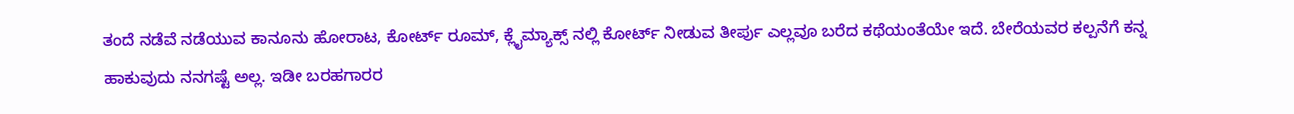ತಂದೆ ನಡೆವೆ ನಡೆಯುವ ಕಾನೂನು ಹೋರಾಟ, ಕೋರ್ಟ್ ರೂಮ್, ಕ್ಲೈಮ್ಯಾಕ್ಸ್ ನಲ್ಲಿ ಕೋರ್ಟ್ ನೀಡುವ ತೀರ್ಪು ಎಲ್ಲವೂ ಬರೆದ ಕಥೆಯಂತೆಯೇ ಇದೆ. ಬೇರೆಯವರ ಕಲ್ಪನೆಗೆ ಕನ್ನ ಹಾಕುವುದು ನನಗಷ್ಟೆ ಅಲ್ಲ. ಇಡೀ ಬರಹಗಾರರ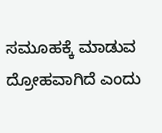ಸಮೂಹಕ್ಕೆ ಮಾಡುವ ದ್ರೋಹವಾಗಿದೆ ಎಂದು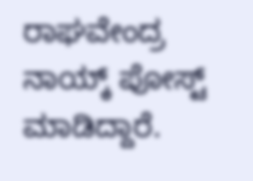ರಾಘವೇಂದ್ರ ನಾಯ್ಕ್ ಪೋಸ್ಟ್ ಮಾಡಿದ್ದಾರೆ.